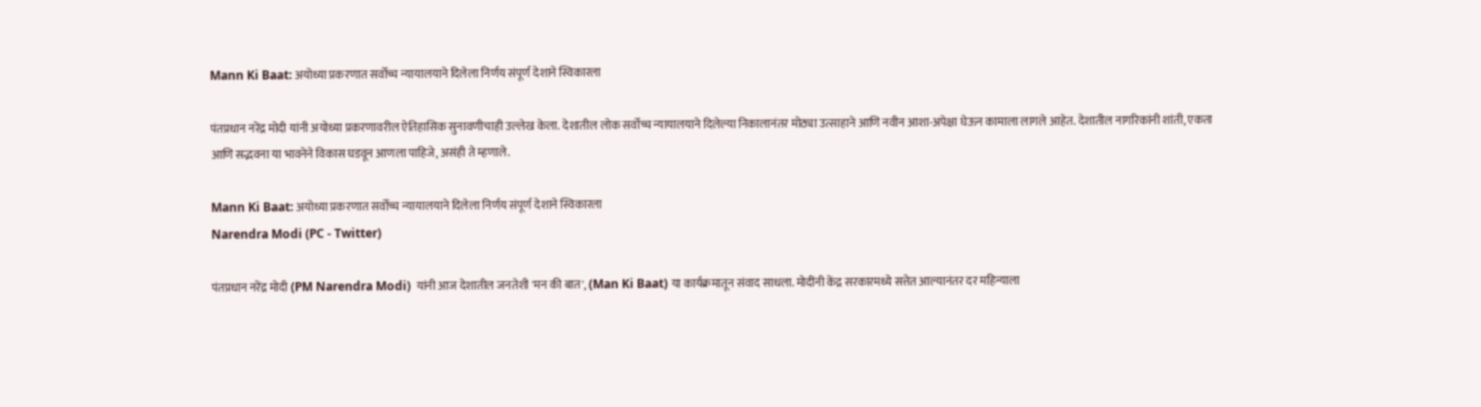Mann Ki Baat: अयोध्या प्रकरणात सर्वोच्च न्यायालयाने दिलेला निर्णय संपूर्ण देशाने स्विकारला

पंतप्रधान नरेंद्र मोदी यांनी अयोध्या प्रकरणावरील ऐतिहासिक सुनावणीचाही उल्लेख केला. देशातील लोक सर्वोच्च न्यायालयाने दिलेल्या निकालानंतर मोठ्या उत्साहाने आणि नवीन आशा-अपेक्षा घेऊन कामाला लागले आहेत. देशातील नागरिकांनी शांती, एकता आणि सद्भवना या भावनेने विकास घडवून आणला पाहिजे, असंही ते म्हणाले.

Mann Ki Baat: अयोध्या प्रकरणात सर्वोच्च न्यायालयाने दिलेला निर्णय संपूर्ण देशाने स्विकारला
Narendra Modi (PC - Twitter)

पंतप्रधान नरेंद्र मोदी (PM Narendra Modi)  यांनी आज देशातील जनतेशी 'मन की बात', (Man Ki Baat) या कार्यक्रमातून संवाद साधला. मोदींनी केंद्र सरकारमध्ये सत्तेत आल्यानंतर दर महिन्याला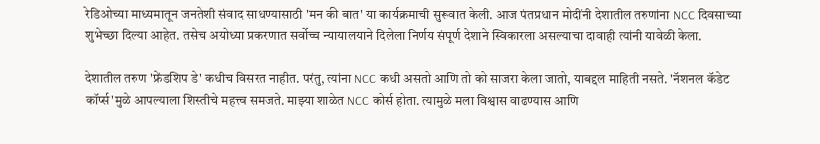रेडिओच्या माध्यमातून जनतेशी संवाद साधण्यासाठी 'मन की बात' या कार्यक्रमाची सुरूवात केली. आज पंतप्रधान मोदींनी देशातील तरुणांना NCC दिवसाच्या शुभेच्छा दिल्या आहेत. तसेच अयोध्या प्रकरणात सर्वोच्च न्यायालयाने दिलेला निर्णय संपूर्ण देशाने स्विकारला असल्याचा दावाही त्यांनी यावेळी केला.

देशातील तरुण 'फ्रेंडशिप डे' कधीच विसरत नाहीत. परंतु, त्यांना NCC कधी असतो आणि तो को साजरा केला जातो, याबद्दल माहिती नसते. 'नॅशनल कॅडेट कॉर्प्स'मुळे आपल्याला शिस्तीचे महत्त्व समजते. माझ्या शाळेत NCC कोर्स होता. त्यामुळे मला विश्वास वाढण्यास आणि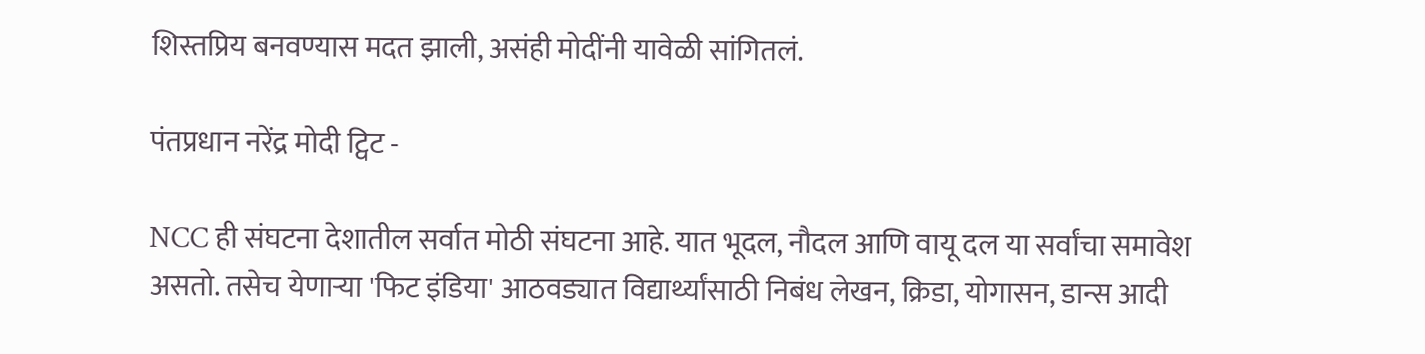शिस्तप्रिय बनवण्यास मदत झाली, असंही मोदींनी यावेळी सांगितलं.

पंतप्रधान नरेंद्र मोदी ट्विट -

NCC ही संघटना देशातील सर्वात मोठी संघटना आहे. यात भूदल, नौदल आणि वायू दल या सर्वांचा समावेश असतो. तसेच येणाऱ्या 'फिट इंडिया' आठवड्यात विद्यार्थ्यांसाठी निबंध लेखन, क्रिडा, योगासन, डान्स आदी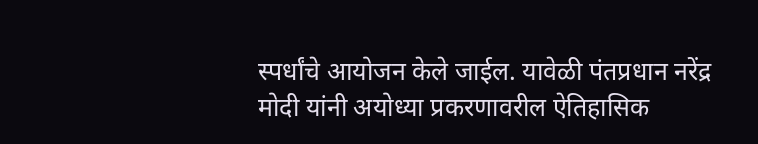स्पर्धांचे आयोजन केले जाईल. यावेळी पंतप्रधान नरेंद्र मोदी यांनी अयोध्या प्रकरणावरील ऐतिहासिक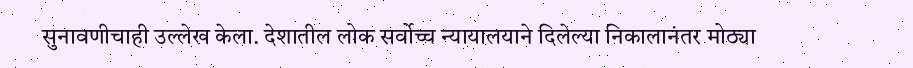सुनावणीचाही उल्लेख केला. देशातील लोक सर्वोच्च न्यायालयाने दिलेल्या निकालानंतर मोठ्या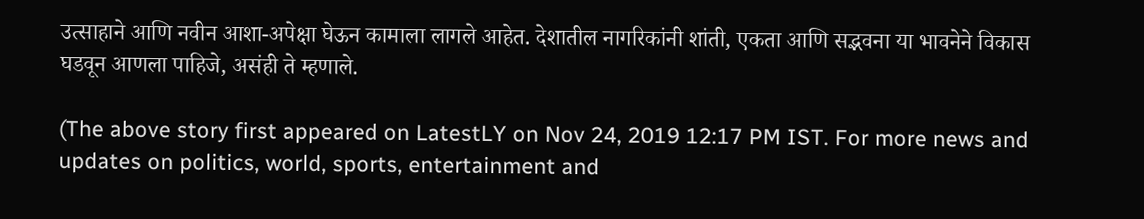उत्साहाने आणि नवीन आशा-अपेक्षा घेऊन कामाला लागले आहेत. देशातील नागरिकांनी शांती, एकता आणि सद्भवना या भावनेने विकास घडवून आणला पाहिजे, असंही ते म्हणाले.

(The above story first appeared on LatestLY on Nov 24, 2019 12:17 PM IST. For more news and updates on politics, world, sports, entertainment and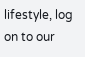lifestyle, log on to our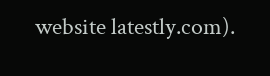website latestly.com).